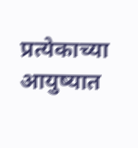प्रत्येकाच्या आयुष्यात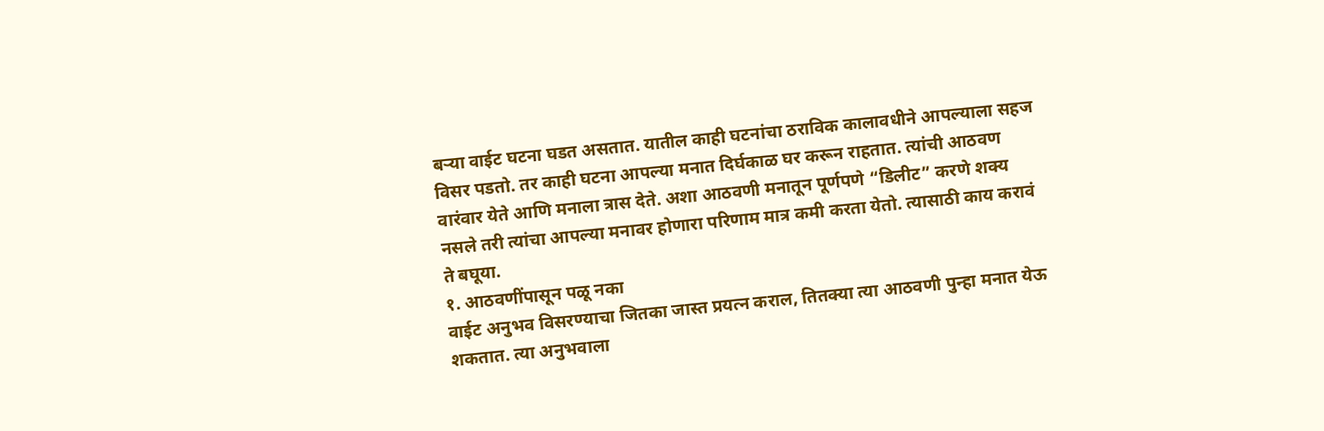बऱ्या वाईट घटना घडत असतात. यातील काही घटनांचा ठराविक कालावधीने आपल्याला सहज विसर पडतो. तर काही घटना आपल्या मनात दिर्घकाळ घर करून राहतात. त्यांची आठवण वारंवार येते आणि मनाला त्रास देते. अशा आठवणी मनातून पूर्णपणे “डिलीट” करणे शक्य नसले तरी त्यांचा आपल्या मनावर होणारा परिणाम मात्र कमी करता येतो. त्यासाठी काय करावं ते बघूया.
१. आठवणींपासून पळू नका
वाईट अनुभव विसरण्याचा जितका जास्त प्रयत्न कराल, तितक्या त्या आठवणी पुन्हा मनात येऊ शकतात. त्या अनुभवाला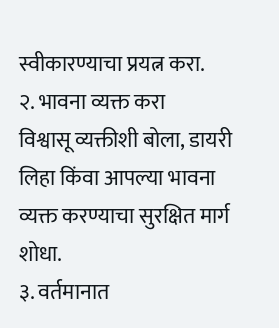स्वीकारण्याचा प्रयत्न करा.
२. भावना व्यक्त करा
विश्वासू व्यक्तीशी बोला, डायरी लिहा किंवा आपल्या भावना व्यक्त करण्याचा सुरक्षित मार्ग शोधा.
३. वर्तमानात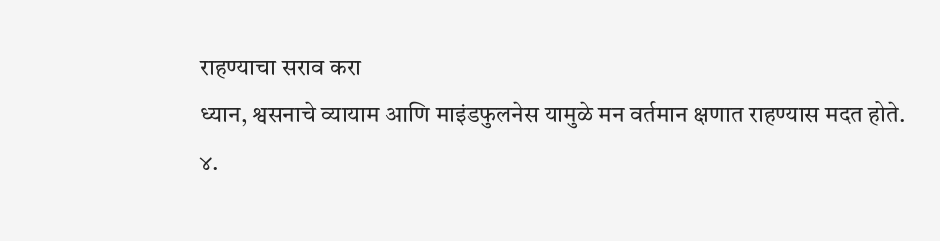राहण्याचा सराव करा
ध्यान, श्वसनाचे व्यायाम आणि माइंडफुलनेस यामुळे मन वर्तमान क्षणात राहण्यास मदत होते.
४.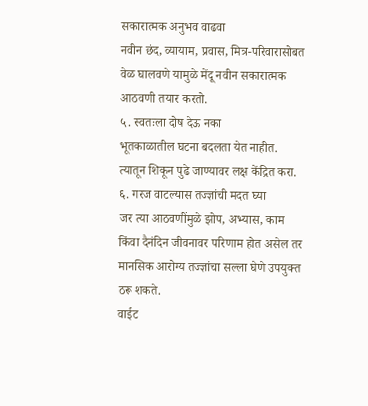सकारात्मक अनुभव वाढवा
नवीन छंद, व्यायाम, प्रवास, मित्र-परिवारासोबत वेळ घालवणे यामुळे मेंदू नवीन सकारात्मक आठवणी तयार करतो.
५. स्वतःला दोष देऊ नका
भूतकाळातील घटना बदलता येत नाहीत. त्यातून शिकून पुढे जाण्यावर लक्ष केंद्रित करा.
६. गरज वाटल्यास तज्ज्ञांची मदत घ्या
जर त्या आठवणींमुळे झोप, अभ्यास, काम किंवा दैनंदिन जीवनावर परिणाम होत असेल तर मानसिक आरोग्य तज्ज्ञांचा सल्ला घेणे उपयुक्त ठरू शकते.
वाईट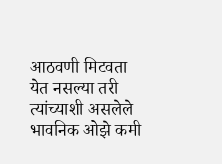आठवणी मिटवता येत नसल्या तरी त्यांच्याशी असलेले भावनिक ओझे कमी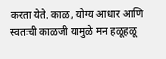करता येते. काळ, योग्य आधार आणि स्वतःची काळजी यामुळे मन हळूहळू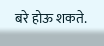बरे होऊ शकते.